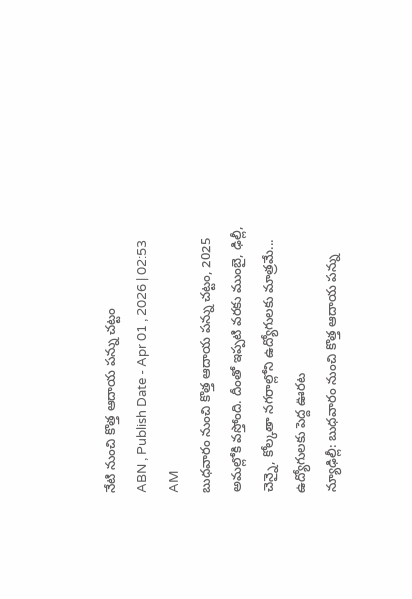నేటి నుంచి కొత్త ఆదాయ పన్ను చట్టం
ABN , Publish Date - Apr 01 , 2026 | 02:53 AM
బుధవారం నుంచి కొత్త ఆదాయ పన్ను చట్టం, 2025 అమల్లోకి వస్తోంది. దీంతో ఇప్పటి వరకు ముంబై, ఢిల్లీ, చెన్నై, కోల్కతా నగరాల్లోని ఉద్యోగులకు మాత్రమే...
ఉద్యోగులకు పెద్ద ఊరట
న్యూఢిల్లీ: బుధవారం నుంచి కొత్త ఆదాయ పన్ను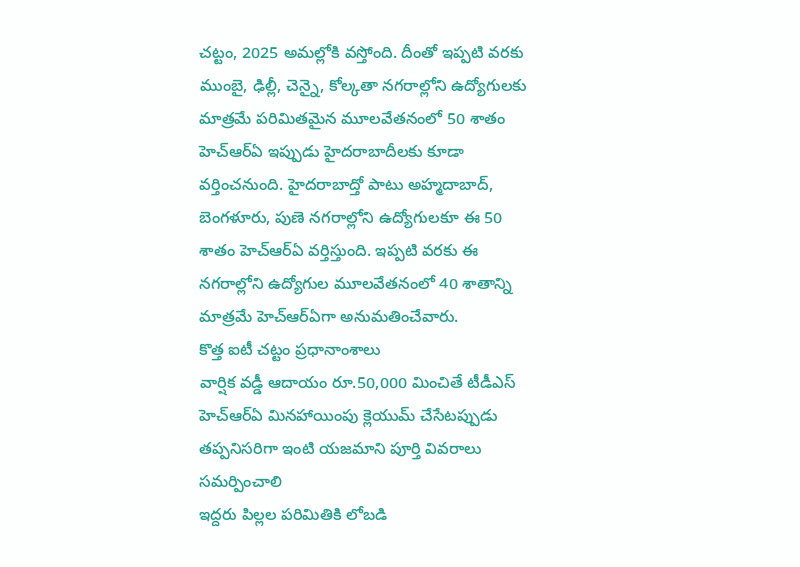చట్టం, 2025 అమల్లోకి వస్తోంది. దీంతో ఇప్పటి వరకు ముంబై, ఢిల్లీ, చెన్నై, కోల్కతా నగరాల్లోని ఉద్యోగులకు మాత్రమే పరిమితమైన మూలవేతనంలో 50 శాతం హెచ్ఆర్ఏ ఇప్పుడు హైదరాబాదీలకు కూడా వర్తించనుంది. హైదరాబాద్తో పాటు అహ్మదాబాద్, బెంగళూరు, పుణె నగరాల్లోని ఉద్యోగులకూ ఈ 50 శాతం హెచ్ఆర్ఏ వర్తిస్తుంది. ఇప్పటి వరకు ఈ నగరాల్లోని ఉద్యోగుల మూలవేతనంలో 40 శాతాన్ని మాత్రమే హెచ్ఆర్ఏగా అనుమతించేవారు.
కొత్త ఐటీ చట్టం ప్రధానాంశాలు
వార్షిక వడ్డీ ఆదాయం రూ.50,000 మించితే టీడీఎస్
హెచ్ఆర్ఏ మినహాయింపు క్లెయుమ్ చేసేటప్పుడు తప్పనిసరిగా ఇంటి యజమాని పూర్తి వివరాలు సమర్పించాలి
ఇద్దరు పిల్లల పరిమితికి లోబడి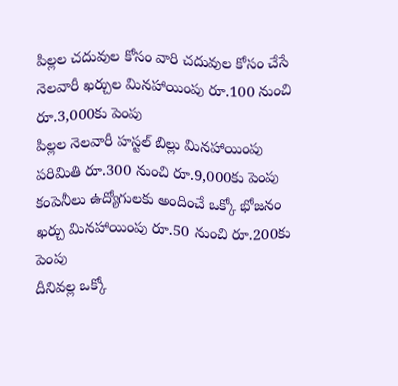పిల్లల చదువుల కోసం వారి చదువుల కోసం చేసే నెలవారీ ఖర్చుల మినహాయింపు రూ.100 నుంచి రూ.3,000కు పెంపు
పిల్లల నెలవారీ హస్టల్ బిల్లు మినహాయింపు పరిమితి రూ.300 నుంచి రూ.9,000కు పెంపు
కంపెనీలు ఉద్యోగులకు అందించే ఒక్కో భోజనం ఖర్చు మినహాయింపు రూ.50 నుంచి రూ.200కు పెంపు
దీనివల్ల ఒక్కో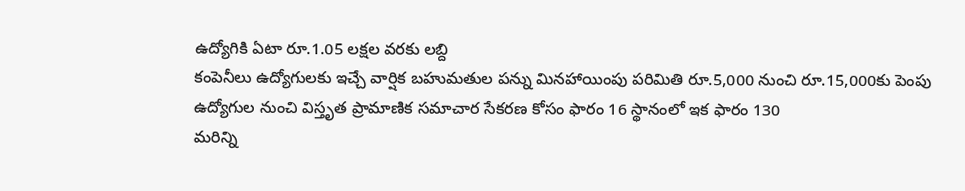ఉద్యోగికి ఏటా రూ.1.05 లక్షల వరకు లబ్ది
కంపెనీలు ఉద్యోగులకు ఇచ్చే వార్షిక బహుమతుల పన్ను మినహాయింపు పరిమితి రూ.5,000 నుంచి రూ.15,000కు పెంపు
ఉద్యోగుల నుంచి విస్తృత ప్రామాణిక సమాచార సేకరణ కోసం ఫారం 16 స్థానంలో ఇక ఫారం 130
మరిన్ని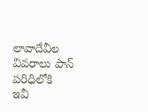లావాదేవీల వివరాలు పాన్ పరిధిలోకి
ఇవీ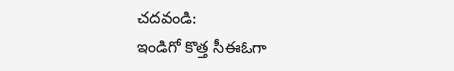చదవండి:
ఇండిగో కొత్త సీఈఓగా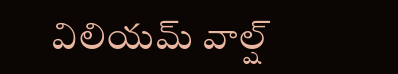విలియమ్ వాల్ష్